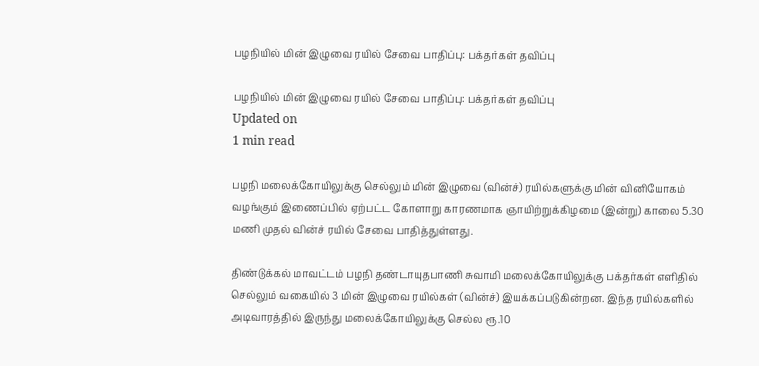பழநியில் மின் இழுவை ரயில் சேவை பாதிப்பு: பக்தர்கள் தவிப்பு

பழநியில் மின் இழுவை ரயில் சேவை பாதிப்பு: பக்தர்கள் தவிப்பு
Updated on
1 min read

பழநி மலைக்கோயிலுக்கு செல்லும் மின் இழுவை (வின்ச்) ரயில்களுக்கு மின் வினியோகம் வழங்கும் இணைப்பில் ஏற்பட்ட கோளாறு காரணமாக ஞாயிற்றுக்கிழமை (இன்று) காலை 5.30 மணி முதல் வின்ச் ரயில் சேவை பாதித்துள்ளது.

திண்டுக்கல் மாவட்டம் பழநி தண்டாயுதபாணி சுவாமி மலைக்கோயிலுக்கு பக்தர்கள் எளிதில் செல்லும் வகையில் 3 மின் இழுவை ரயில்கள் (வின்ச்) இயக்கப்படுகின்றன. இந்த ரயில்களில் அடிவாரத்தில் இருந்து மலைக்கோயிலுக்கு செல்ல ரூ.10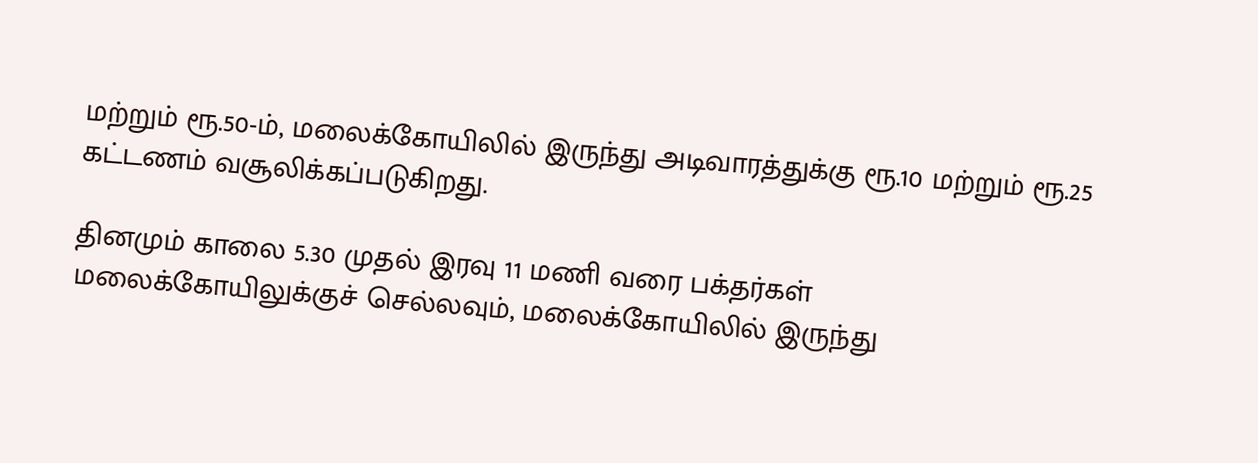மற்றும் ரூ.50-ம், மலைக்கோயிலில் இருந்து அடிவாரத்துக்கு ரூ.10 மற்றும் ரூ.25 கட்டணம் வசூலிக்கப்படுகிறது.

தினமும் காலை 5.30 முதல் இரவு 11 மணி வரை பக்தர்கள் மலைக்கோயிலுக்குச் செல்லவும், மலைக்கோயிலில் இருந்து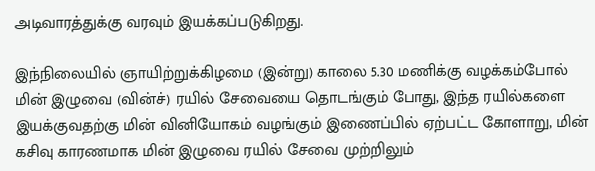அடிவாரத்துக்கு வரவும் இயக்கப்படுகிறது.

இந்நிலையில் ஞாயிற்றுக்கிழமை (இன்று) காலை 5.30 மணிக்கு வழக்கம்போல் மின் இழுவை (வின்ச்) ரயில் சேவையை தொடங்கும் போது, இந்த ரயில்களை இயக்குவதற்கு மின் வினியோகம் வழங்கும் இணைப்பில் ஏற்பட்ட கோளாறு, மின் கசிவு காரணமாக மின் இழுவை ரயில் சேவை முற்றிலும்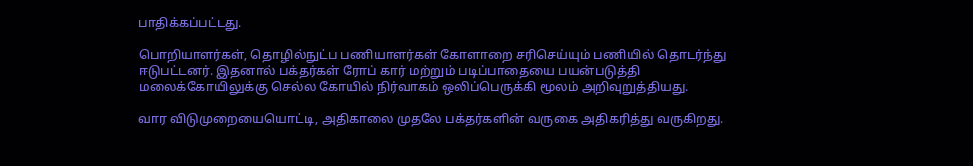பாதிக்கப்பட்டது.

பொறியாளர்கள், தொழில்நுட்ப பணியாளர்கள் கோளாறை சரிசெய்யும் பணியில் தொடர்ந்து ஈடுபட்டனர். இதனால் பக்தர்கள் ரோப் கார் மற்றும் படிப்பாதையை பயன்படுத்தி மலைக்கோயிலுக்கு செல்ல கோயில் நிர்வாகம் ஒலிப்பெருக்கி மூலம் அறிவுறுத்தியது.

வார விடுமுறையையொட்டி, அதிகாலை முதலே பக்தர்களின் வருகை அதிகரித்து வருகிறது.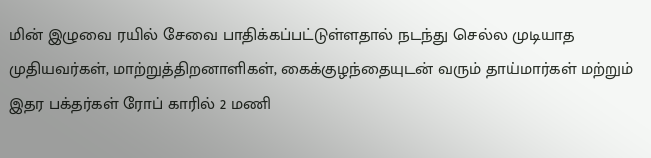மின் இழுவை ரயில் சேவை பாதிக்கப்பட்டுள்ளதால் நடந்து செல்ல முடியாத முதியவர்கள், மாற்றுத்திறனாளிகள், கைக்குழந்தையுடன் வரும் தாய்மார்கள் மற்றும் இதர பக்தர்கள் ரோப் காரில் 2 மணி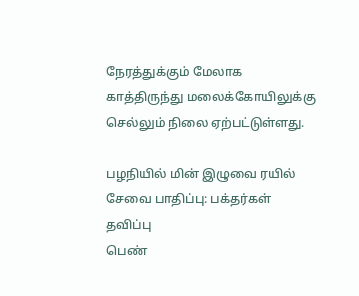நேரத்துக்கும் மேலாக காத்திருந்து மலைக்கோயிலுக்கு செல்லும் நிலை ஏற்பட்டுள்ளது.

பழநியில் மின் இழுவை ரயில் சேவை பாதிப்பு: பக்தர்கள் தவிப்பு
பெண்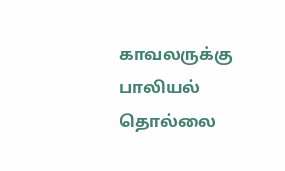காவலருக்கு பாலியல் தொல்லை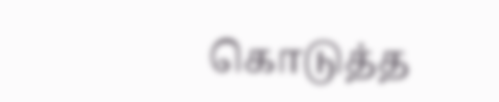கொடுத்த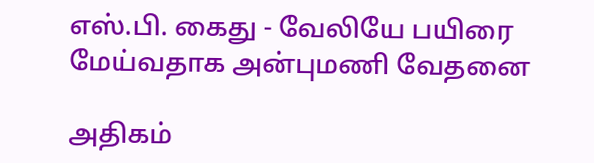எஸ்.பி. கைது - வேலியே பயிரை மேய்வதாக அன்புமணி வேதனை

அதிகம்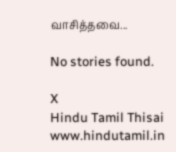வாசித்தவை...

No stories found.

X
Hindu Tamil Thisai
www.hindutamil.in